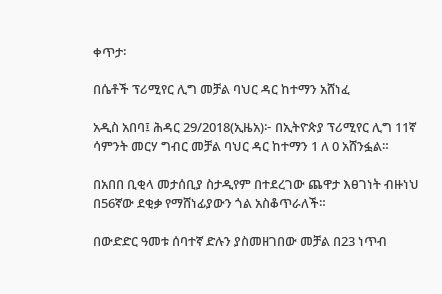ቀጥታ፡

በሴቶች ፕሪሚየር ሊግ መቻል ባህር ዳር ከተማን አሸነፈ

አዲስ አበባ፤ ሕዳር 29/2018(ኢዜአ)፦ በኢትዮጵያ ፕሪሚየር ሊግ 11ኛ ሳምንት መርሃ ግብር መቻል ባህር ዳር ከተማን 1 ለ 0 አሸንፏል።

በአበበ ቢቂላ መታሰቢያ ስታዲየም በተደረገው ጨዋታ እፀገነት ብዙነህ በ56ኛው ደቂቃ የማሸነፊያውን ጎል አስቆጥራለች።

በውድድር ዓመቱ ሰባተኛ ድሉን ያስመዘገበው መቻል በ23 ነጥብ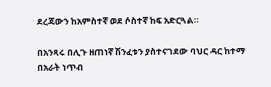ደረጃውን ከአምስተኛ ወደ ሶስተኛ ከፍ አድርጓል።

በአንጻሩ በሊጉ ዘጠነኛ ሽንፈቱን ያስተናገደው ባህር ዳር ከተማ በአራት ነጥብ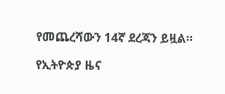የመጨረሻውን 14ኛ ደረጃን ይዟል።

የኢትዮጵያ ዜና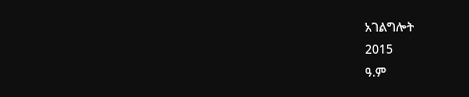አገልግሎት
2015
ዓ.ም